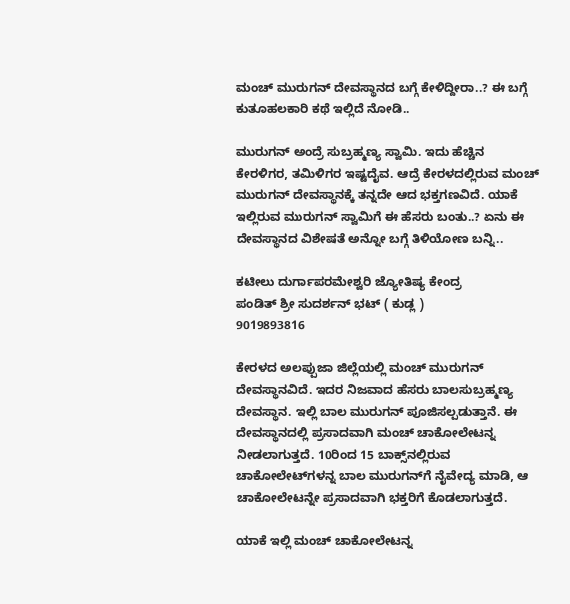ಮಂಚ್ ಮುರುಗನ್ ದೇವಸ್ಥಾನದ ಬಗ್ಗೆ ಕೇಳಿದ್ದೀರಾ..? ಈ ಬಗ್ಗೆ ಕುತೂಹಲಕಾರಿ ಕಥೆ ಇಲ್ಲಿದೆ ನೋಡಿ..

ಮುರುಗನ್ ಅಂದ್ರೆ ಸುಬ್ರಹ್ಮಣ್ಯ ಸ್ವಾಮಿ. ಇದು ಹೆಚ್ಚಿನ ಕೇರಳಿಗರ, ತಮಿಳಿಗರ ಇಷ್ಟದೈವ. ಆದ್ರೆ ಕೇರಳದಲ್ಲಿರುವ ಮಂಚ್ ಮುರುಗನ್ ದೇವಸ್ಥಾನಕ್ಕೆ ತನ್ನದೇ ಆದ ಭಕ್ತಗಣವಿದೆ. ಯಾಕೆ ಇಲ್ಲಿರುವ ಮುರುಗನ್ ಸ್ವಾಮಿಗೆ ಈ ಹೆಸರು ಬಂತು..? ಏನು ಈ ದೇವಸ್ಥಾನದ ವಿಶೇಷತೆ ಅನ್ನೋ ಬಗ್ಗೆ ತಿಳಿಯೋಣ ಬನ್ನಿ..

ಕಟೀಲು ದುರ್ಗಾಪರಮೇಶ್ವರಿ ಜ್ಯೋತಿಷ್ಯ ಕೇಂದ್ರ
ಪಂಡಿತ್ ಶ್ರೀ ಸುದರ್ಶನ್ ಭಟ್ ( ಕುಡ್ಲ )
9019893816

ಕೇರಳದ ಅಲಪ್ಪುಜಾ ಜಿಲ್ಲೆಯಲ್ಲಿ ಮಂಚ್ ಮುರುಗನ್ ದೇವಸ್ಥಾನವಿದೆ. ಇದರ ನಿಜವಾದ ಹೆಸರು ಬಾಲಸುಬ್ರಹ್ಮಣ್ಯ ದೇವಸ್ಥಾನ. ಇಲ್ಲಿ ಬಾಲ ಮುರುಗನ್ ಪೂಜಿಸಲ್ಪಡುತ್ತಾನೆ. ಈ ದೇವಸ್ಥಾನದಲ್ಲಿ ಪ್ರಸಾದವಾಗಿ ಮಂಚ್ ಚಾಕೋಲೇಟನ್ನ ನೀಡಲಾಗುತ್ತದೆ. 10ರಿಂದ 15 ಬಾಕ್ಸ್‌ನಲ್ಲಿರುವ ಚಾಕೋಲೇಟ್‌ಗಳನ್ನ ಬಾಲ ಮುರುಗನ್‌ಗೆ ನೈವೇದ್ಯ ಮಾಡಿ, ಆ ಚಾಕೋಲೇಟನ್ನೇ ಪ್ರಸಾದವಾಗಿ ಭಕ್ತರಿಗೆ ಕೊಡಲಾಗುತ್ತದೆ.

ಯಾಕೆ ಇಲ್ಲಿ ಮಂಚ್ ಚಾಕೋಲೇಟನ್ನ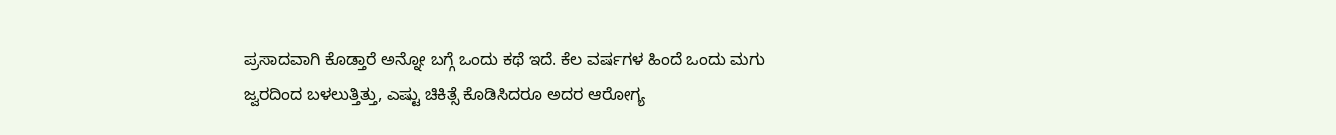ಪ್ರಸಾದವಾಗಿ ಕೊಡ್ತಾರೆ ಅನ್ನೋ ಬಗ್ಗೆ ಒಂದು ಕಥೆ ಇದೆ. ಕೆಲ ವರ್ಷಗಳ ಹಿಂದೆ ಒಂದು ಮಗು ಜ್ವರದಿಂದ ಬಳಲುತ್ತಿತ್ತು, ಎಷ್ಟು ಚಿಕಿತ್ಸೆ ಕೊಡಿಸಿದರೂ ಅದರ ಆರೋಗ್ಯ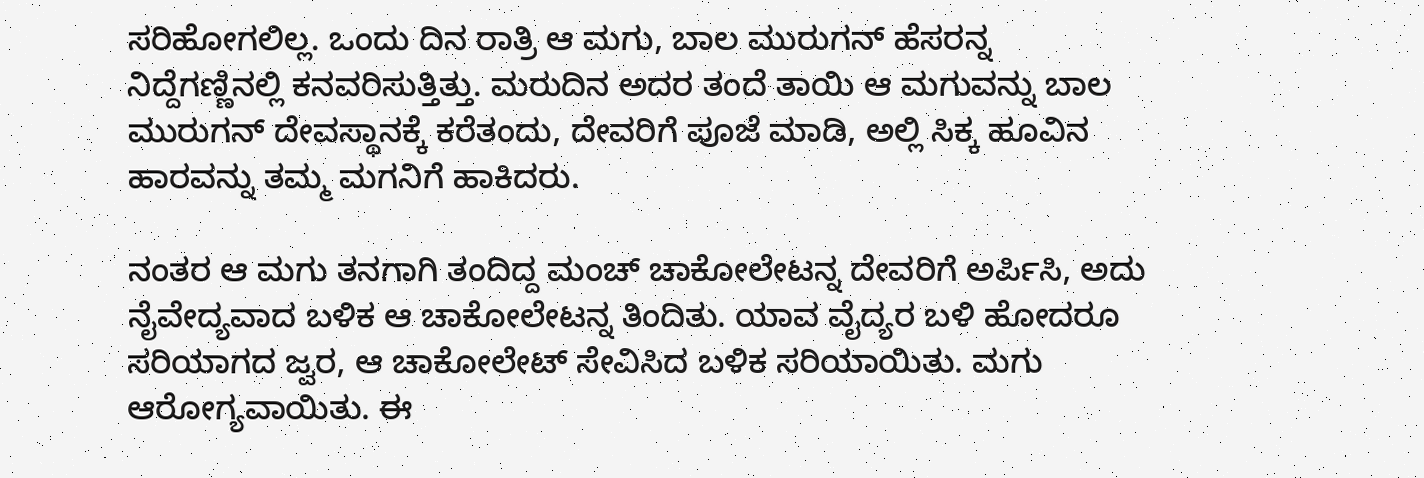ಸರಿಹೋಗಲಿಲ್ಲ. ಒಂದು ದಿನ ರಾತ್ರಿ ಆ ಮಗು, ಬಾಲ ಮುರುಗನ್ ಹೆಸರನ್ನ ನಿದ್ದೆಗಣ್ಣಿನಲ್ಲಿ ಕನವರಿಸುತ್ತಿತ್ತು. ಮರುದಿನ ಅದರ ತಂದೆ ತಾಯಿ ಆ ಮಗುವನ್ನು ಬಾಲ ಮುರುಗನ್ ದೇವಸ್ಥಾನಕ್ಕೆ ಕರೆತಂದು, ದೇವರಿಗೆ ಪೂಜೆ ಮಾಡಿ, ಅಲ್ಲಿ ಸಿಕ್ಕ ಹೂವಿನ ಹಾರವನ್ನು ತಮ್ಮ ಮಗನಿಗೆ ಹಾಕಿದರು.

ನಂತರ ಆ ಮಗು ತನಗಾಗಿ ತಂದಿದ್ದ ಮಂಚ್ ಚಾಕೋಲೇಟನ್ನ ದೇವರಿಗೆ ಅರ್ಪಿಸಿ, ಅದು ನೈವೇದ್ಯವಾದ ಬಳಿಕ ಆ ಚಾಕೋಲೇಟನ್ನ ತಿಂದಿತು. ಯಾವ ವೈದ್ಯರ ಬಳಿ ಹೋದರೂ ಸರಿಯಾಗದ ಜ್ವರ, ಆ ಚಾಕೋಲೇಟ್ ಸೇವಿಸಿದ ಬಳಿಕ ಸರಿಯಾಯಿತು. ಮಗು ಆರೋಗ್ಯವಾಯಿತು. ಈ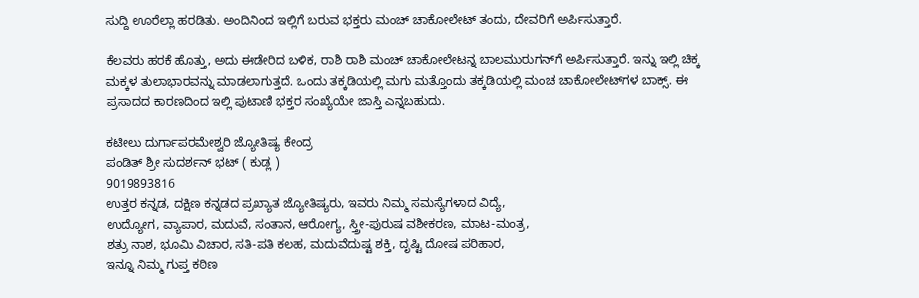ಸುದ್ದಿ ಊರೆಲ್ಲಾ ಹರಡಿತು. ಅಂದಿನಿಂದ ಇಲ್ಲಿಗೆ ಬರುವ ಭಕ್ತರು ಮಂಚ್‌ ಚಾಕೋಲೇಟ್ ತಂದು, ದೇವರಿಗೆ ಅರ್ಪಿಸುತ್ತಾರೆ.

ಕೆಲವರು ಹರಕೆ ಹೊತ್ತು, ಅದು ಈಡೇರಿದ ಬಳಿಕ, ರಾಶಿ ರಾಶಿ ಮಂಚ್ ಚಾಕೋಲೇಟನ್ನ ಬಾಲಮುರುಗನ್‌ಗೆ ಅರ್ಪಿಸುತ್ತಾರೆ. ಇನ್ನು ಇಲ್ಲಿ ಚಿಕ್ಕ ಮಕ್ಕಳ ತುಲಾಭಾರವನ್ನು ಮಾಡಲಾಗುತ್ತದೆ. ಒಂದು ತಕ್ಕಡಿಯಲ್ಲಿ ಮಗು ಮತ್ತೊಂದು ತಕ್ಕಡಿಯಲ್ಲಿ ಮಂಚ ಚಾಕೋಲೇಟ್‌ಗಳ ಬಾಕ್ಸ್. ಈ ಪ್ರಸಾದದ ಕಾರಣದಿಂದ ಇಲ್ಲಿ ಪುಟಾಣಿ ಭಕ್ತರ ಸಂಖ್ಯೆಯೇ ಜಾಸ್ತಿ ಎನ್ನಬಹುದು.

ಕಟೀಲು ದುರ್ಗಾಪರಮೇಶ್ವರಿ ಜ್ಯೋತಿಷ್ಯ ಕೇಂದ್ರ
ಪಂಡಿತ್ ಶ್ರೀ ಸುದರ್ಶನ್ ಭಟ್ ( ಕುಡ್ಲ )
9019893816
ಉತ್ತರ ಕನ್ನಡ, ದಕ್ಷಿಣ ಕನ್ನಡದ ಪ್ರಖ್ಯಾತ ಜ್ಯೋತಿಷ್ಯರು, ಇವರು ನಿಮ್ಮ ಸಮಸ್ಯೆಗಳಾದ ವಿದ್ಯೆ,
ಉದ್ಯೋಗ, ವ್ಯಾಪಾರ, ಮದುವೆ, ಸಂತಾನ, ಆರೋಗ್ಯ, ಸ್ತ್ರೀ-ಪುರುಷ ವಶೀಕರಣ, ಮಾಟ-ಮಂತ್ರ,
ಶತ್ರು ನಾಶ, ಭೂಮಿ ವಿಚಾರ, ಸತಿ-ಪತಿ ಕಲಹ, ಮದುವೆದುಷ್ಟ ಶಕ್ತಿ, ದೃಷ್ಟಿ ದೋಷ ಪರಿಹಾರ,
ಇನ್ನೂ ನಿಮ್ಮ ಗುಪ್ತ ಕಠಿಣ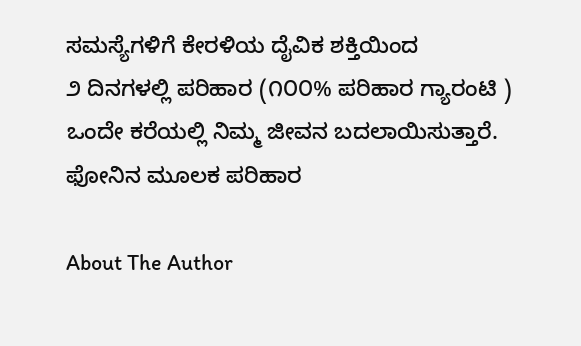ಸಮಸ್ಯೆಗಳಿಗೆ ಕೇರಳಿಯ ದೈವಿಕ ಶಕ್ತಿಯಿಂದ
೨ ದಿನಗಳಲ್ಲಿ ಪರಿಹಾರ (೧೦೦% ಪರಿಹಾರ ಗ್ಯಾರಂಟಿ )
ಒಂದೇ ಕರೆಯಲ್ಲಿ ನಿಮ್ಮ ಜೀವನ ಬದಲಾಯಿಸುತ್ತಾರೆ.
ಫೋನಿನ ಮೂಲಕ ಪರಿಹಾರ

About The Author